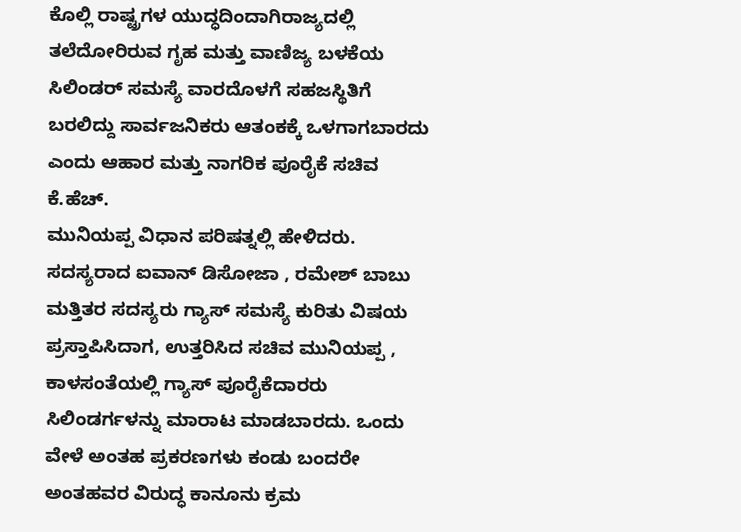ಕೊಲ್ಲಿ ರಾಷ್ಟ್ರಗಳ ಯುದ್ಧದಿಂದಾಗಿರಾಜ್ಯದಲ್ಲಿ ತಲೆದೋರಿರುವ ಗೃಹ ಮತ್ತು ವಾಣಿಜ್ಯ ಬಳಕೆಯ ಸಿಲಿಂಡರ್ ಸಮಸ್ಯೆ ವಾರದೊಳಗೆ ಸಹಜಸ್ಥಿತಿಗೆ ಬರಲಿದ್ದು ಸಾರ್ವಜನಿಕರು ಆತಂಕಕ್ಕೆ ಒಳಗಾಗಬಾರದು ಎಂದು ಆಹಾರ ಮತ್ತು ನಾಗರಿಕ ಪೂರೈಕೆ ಸಚಿವ ಕೆ.ಹೆಚ್.
ಮುನಿಯಪ್ಪ ವಿಧಾನ ಪರಿಷತ್ನಲ್ಲಿ ಹೇಳಿದರು.
ಸದಸ್ಯರಾದ ಐವಾನ್ ಡಿಸೋಜಾ , ರಮೇಶ್ ಬಾಬು ಮತ್ತಿತರ ಸದಸ್ಯರು ಗ್ಯಾಸ್ ಸಮಸ್ಯೆ ಕುರಿತು ವಿಷಯ ಪ್ರಸ್ತಾಪಿಸಿದಾಗ, ಉತ್ತರಿಸಿದ ಸಚಿವ ಮುನಿಯಪ್ಪ , ಕಾಳಸಂತೆಯಲ್ಲಿ ಗ್ಯಾಸ್ ಪೂರೈಕೆದಾರರು ಸಿಲಿಂಡರ್ಗಳನ್ನು ಮಾರಾಟ ಮಾಡಬಾರದು. ಒಂದು ವೇಳೆ ಅಂತಹ ಪ್ರಕರಣಗಳು ಕಂಡು ಬಂದರೇ ಅಂತಹವರ ವಿರುದ್ಧ ಕಾನೂನು ಕ್ರಮ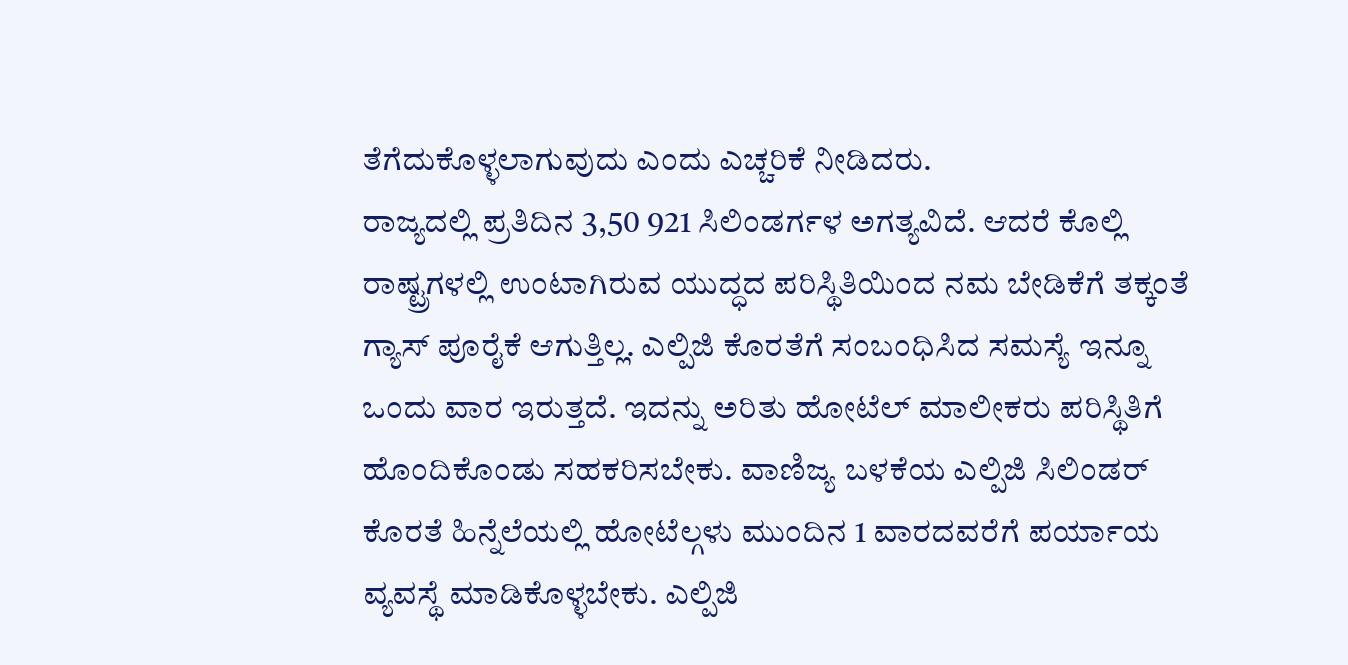ತೆಗೆದುಕೊಳ್ಳಲಾಗುವುದು ಎಂದು ಎಚ್ಚರಿಕೆ ನೀಡಿದರು.
ರಾಜ್ಯದಲ್ಲಿ ಪ್ರತಿದಿನ 3,50 921 ಸಿಲಿಂಡರ್ಗಳ ಅಗತ್ಯವಿದೆ. ಆದರೆ ಕೊಲ್ಲಿ ರಾಷ್ಟ್ರಗಳಲ್ಲಿ ಉಂಟಾಗಿರುವ ಯುದ್ಧದ ಪರಿಸ್ಥಿತಿಯಿಂದ ನಮ ಬೇಡಿಕೆಗೆ ತಕ್ಕಂತೆ ಗ್ಯಾಸ್ ಪೂರೈಕೆ ಆಗುತ್ತಿಲ್ಲ. ಎಲ್ಪಿಜಿ ಕೊರತೆಗೆ ಸಂಬಂಧಿಸಿದ ಸಮಸ್ಯೆ ಇನ್ನೂ ಒಂದು ವಾರ ಇರುತ್ತದೆ. ಇದನ್ನು ಅರಿತು ಹೋಟೆಲ್ ಮಾಲೀಕರು ಪರಿಸ್ಥಿತಿಗೆ ಹೊಂದಿಕೊಂಡು ಸಹಕರಿಸಬೇಕು. ವಾಣಿಜ್ಯ ಬಳಕೆಯ ಎಲ್ಪಿಜಿ ಸಿಲಿಂಡರ್ ಕೊರತೆ ಹಿನ್ನೆಲೆಯಲ್ಲಿ ಹೋಟೆಲ್ಗಳು ಮುಂದಿನ 1 ವಾರದವರೆಗೆ ಪರ್ಯಾಯ ವ್ಯವಸ್ಥೆ ಮಾಡಿಕೊಳ್ಳಬೇಕು. ಎಲ್ಪಿಜಿ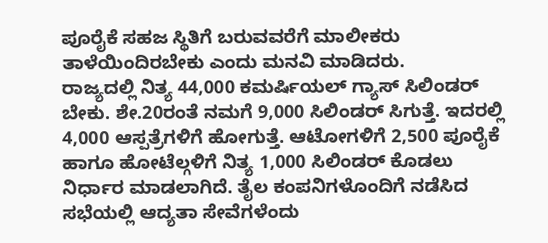ಪೂರೈಕೆ ಸಹಜ ಸ್ಥಿತಿಗೆ ಬರುವವರೆಗೆ ಮಾಲೀಕರು ತಾಳೆಯಿಂದಿರಬೇಕು ಎಂದು ಮನವಿ ಮಾಡಿದರು.
ರಾಜ್ಯದಲ್ಲಿ ನಿತ್ಯ 44,000 ಕಮರ್ಷಿಯಲ್ ಗ್ಯಾಸ್ ಸಿಲಿಂಡರ್ ಬೇಕು. ಶೇ.20ರಂತೆ ನಮಗೆ 9,000 ಸಿಲಿಂಡರ್ ಸಿಗುತ್ತೆ. ಇದರಲ್ಲಿ 4,000 ಆಸ್ಪತ್ರೆಗಳಿಗೆ ಹೋಗುತ್ತೆ. ಆಟೋಗಳಿಗೆ 2,500 ಪೂರೈಕೆ ಹಾಗೂ ಹೋಟೆಲ್ಗಳಿಗೆ ನಿತ್ಯ 1,000 ಸಿಲಿಂಡರ್ ಕೊಡಲು ನಿರ್ಧಾರ ಮಾಡಲಾಗಿದೆ. ತೈಲ ಕಂಪನಿಗಳೊಂದಿಗೆ ನಡೆಸಿದ ಸಭೆಯಲ್ಲಿ ಆದ್ಯತಾ ಸೇವೆಗಳೆಂದು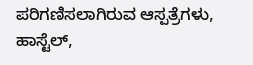ಪರಿಗಣಿಸಲಾಗಿರುವ ಆಸ್ಪತ್ರೆಗಳು, ಹಾಸ್ಟೆಲ್,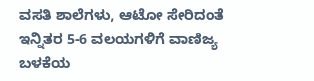ವಸತಿ ಶಾಲೆಗಳು, ಆಟೋ ಸೇರಿದಂತೆ ಇನ್ನಿತರ 5-6 ವಲಯಗಳಿಗೆ ವಾಣಿಜ್ಯ ಬಳಕೆಯ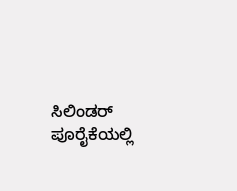ಸಿಲಿಂಡರ್ ಪೂರೈಕೆಯಲ್ಲಿ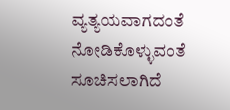ವ್ಯತ್ಯಯವಾಗದಂತೆ ನೋಡಿಕೊಳ್ಳುವಂತೆ ಸೂಚಿಸಲಾಗಿದೆ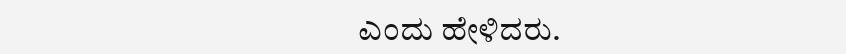ಎಂದು ಹೇಳಿದರು.